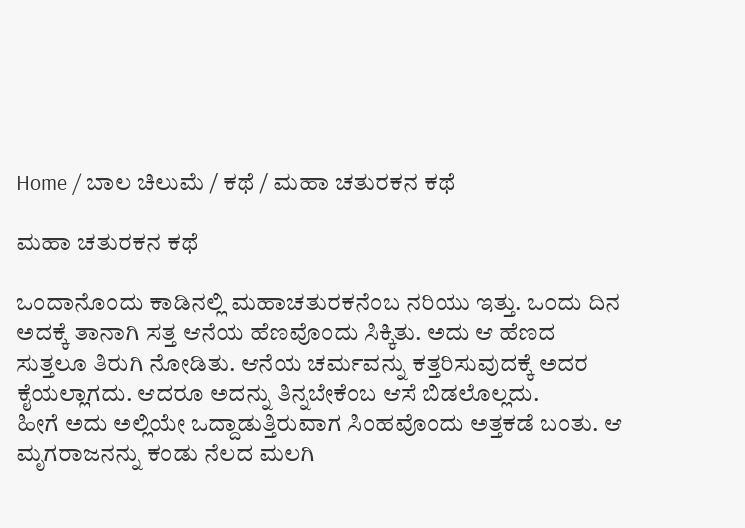Home / ಬಾಲ ಚಿಲುಮೆ / ಕಥೆ / ಮಹಾ ಚತುರಕನ ಕಥೆ

ಮಹಾ ಚತುರಕನ ಕಥೆ

ಒಂದಾನೊಂದು ಕಾಡಿನಲ್ಲಿ ಮಹಾಚತುರಕನೆಂಬ ನರಿಯು ಇತ್ತು. ಒ೦ದು ದಿನ ಅದಕ್ಕೆ ತಾನಾಗಿ ಸತ್ತ ಆನೆಯ ಹೆಣವೊಂದು ಸಿಕ್ಕಿತು. ಅದು ಆ ಹೆಣದ ಸುತ್ತಲೂ ತಿರುಗಿ ನೋಡಿತು. ಆನೆಯ ಚರ್ಮವನ್ನು ಕತ್ತರಿಸುವುದಕ್ಕೆ ಅದರ ಕೈಯಲ್ಲಾಗದು. ಆದರೂ ಅದನ್ನು ತಿನ್ನಬೇಕೆಂಬ ಆಸೆ ಬಿಡಲೊಲ್ಲದು.
ಹೀಗೆ ಅದು ಅಲ್ಲಿಯೇ ಒದ್ದಾಡುತ್ತಿರುವಾಗ ಸಿಂಹವೊಂದು ಅತ್ತಕಡೆ ಬಂತು. ಆ ಮೃಗರಾಜನನ್ನು ಕಂಡು ನೆಲದ ಮಲಗಿ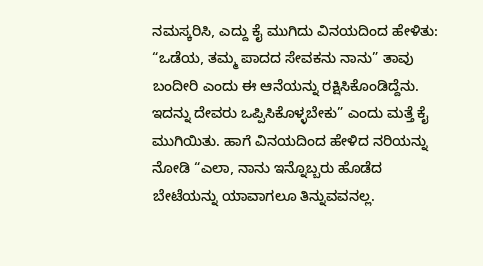ನಮಸ್ಕರಿಸಿ, ಎದ್ದು ಕೈ ಮುಗಿದು ವಿನಯದಿಂದ ಹೇಳಿತು: “ಒಡೆಯ, ತಮ್ಮ ಪಾದದ ಸೇವಕನು ನಾನು” ತಾವು ಬಂದೀರಿ ಎಂದು ಈ ಆನೆಯನ್ನು ರಕ್ಷಿಸಿಕೊಂಡಿದ್ದೆನು. ಇದನ್ನು ದೇವರು ಒಪ್ಪಿಸಿಕೊಳ್ಳಬೇಕು” ಎಂದು ಮತ್ತೆ ಕೈ ಮುಗಿಯಿತು. ಹಾಗೆ ವಿನಯದಿಂದ ಹೇಳಿದ ನರಿಯನ್ನು ನೋಡಿ “ಎಲಾ, ನಾನು ಇನ್ನೊಬ್ಬರು ಹೊಡೆದ ಬೇಟೆಯನ್ನು ಯಾವಾಗಲೂ ತಿನ್ನುವವನಲ್ಲ.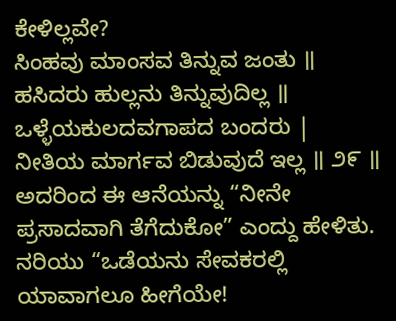ಕೇಳಿಲ್ಲವೇ?
ಸಿಂಹವು ಮಾಂಸವ ತಿನ್ನುವ ಜಂತು ॥
ಹಸಿದರು ಹುಲ್ಲನು ತಿನ್ನುವುದಿಲ್ಲ ॥
ಒಳ್ಳೆಯಕುಲದವಗಾಪದ ಬಂದರು |
ನೀತಿಯ ಮಾರ್ಗವ ಬಿಡುವುದೆ ಇಲ್ಲ ॥ ೨೯ ॥
ಅದರಿಂದ ಈ ಆನೆಯನ್ನು “ನೀನೇ ಪ್ರಸಾದವಾಗಿ ತೆಗೆದುಕೋ” ಎಂದ್ದು ಹೇಳಿತು. ನರಿಯು “ಒಡೆಯನು ಸೇವಕರಲ್ಲಿ ಯಾವಾಗಲೂ ಹೀಗೆಯೇ!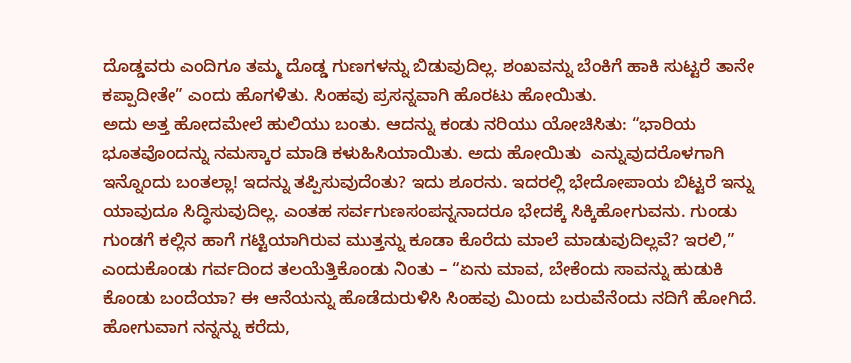ದೊಡ್ಡವರು ಎಂದಿಗೂ ತಮ್ಮ ದೊಡ್ಡ ಗುಣಗಳನ್ನು ಬಿಡುವುದಿಲ್ಲ. ಶಂಖವನ್ನು ಬೆಂಕಿಗೆ ಹಾಕಿ ಸುಟ್ಟರೆ ತಾನೇ ಕಪ್ಪಾದೀತೇ” ಎಂದು ಹೊಗಳಿತು. ಸಿಂಹವು ಪ್ರಸನ್ನವಾಗಿ ಹೊರಟು ಹೋಯಿತು.
ಅದು ಅತ್ತ ಹೋದಮೇಲೆ ಹುಲಿಯು ಬಂತು. ಆದನ್ನು ಕಂಡು ನರಿಯು ಯೋಚಿಸಿತು: “ಭಾರಿಯ ಭೂತವೊಂದನ್ನು ನಮಸ್ಕಾರ ಮಾಡಿ ಕಳುಹಿಸಿಯಾಯಿತು. ಅದು ಹೋಯಿತು  ಎನ್ನುವುದರೊಳಗಾಗಿ ಇನ್ನೊಂದು ಬಂತಲ್ಲಾ! ಇದನ್ನು ತಪ್ಪಿಸುವುದೆಂತು? ಇದು ಶೂರನು. ಇದರಲ್ಲಿ ಭೇದೋಪಾಯ ಬಿಟ್ಟರೆ ಇನ್ನು ಯಾವುದೂ ಸಿದ್ಧಿಸುವುದಿಲ್ಲ. ಎಂತಹ ಸರ್ವಗುಣಸಂಪನ್ನನಾದರೂ ಭೇದಕ್ಕೆ ಸಿಕ್ಕಿಹೋಗುವನು. ಗುಂಡು ಗುಂಡಗೆ ಕಲ್ಲಿನ ಹಾಗೆ ಗಟ್ಟಿಯಾಗಿರುವ ಮುತ್ತನ್ನು ಕೂಡಾ ಕೊರೆದು ಮಾಲೆ ಮಾಡುವುದಿಲ್ಲವೆ? ಇರಲಿ,” ಎಂದುಕೊಂಡು ಗರ್ವದಿಂದ ತಲಯೆತ್ತಿಕೊಂಡು ನಿಂತು – “ಏನು ಮಾವ, ಬೇಕೆಂದು ಸಾವನ್ನು ಹುಡುಕಿ ಕೊಂಡು ಬಂದೆಯಾ? ಈ ಆನೆಯನ್ನು ಹೊಡೆದುರುಳಿಸಿ ಸಿಂಹವು ಮಿಂದು ಬರುವೆನೆಂದು ನದಿಗೆ ಹೋಗಿದೆ. ಹೋಗುವಾಗ ನನ್ನನ್ನು ಕರೆದು,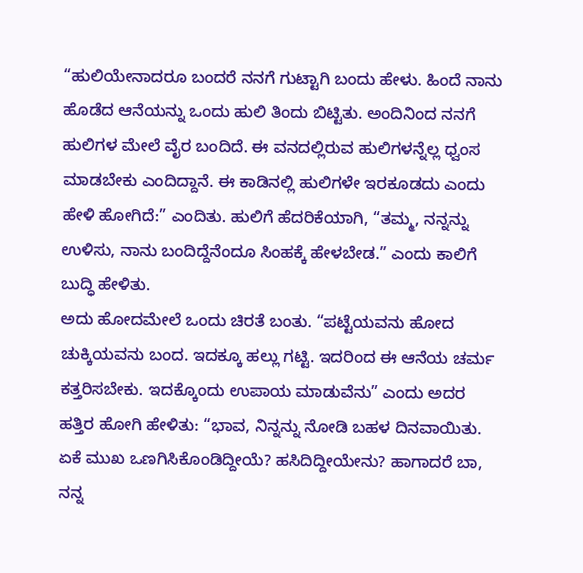“ಹುಲಿಯೇನಾದರೂ ಬಂದರೆ ನನಗೆ ಗುಟ್ಟಾಗಿ ಬಂದು ಹೇಳು. ಹಿಂದೆ ನಾನು ಹೊಡೆದ ಆನೆಯನ್ನು ಒಂದು ಹುಲಿ ತಿಂದು ಬಿಟ್ಟಿತು. ಅಂದಿನಿಂದ ನನಗೆ ಹುಲಿಗಳ ಮೇಲೆ ವೈರ ಬಂದಿದೆ. ಈ ವನದಲ್ಲಿರುವ ಹುಲಿಗಳನ್ನೆಲ್ಲ ಧ್ವಂಸ ಮಾಡಬೇಕು ಎಂದಿದ್ದಾನೆ. ಈ ಕಾಡಿನಲ್ಲಿ ಹುಲಿಗಳೇ ಇರಕೂಡದು ಎಂದು ಹೇಳಿ ಹೋಗಿದೆ:” ಎಂದಿತು. ಹುಲಿಗೆ ಹೆದರಿಕೆಯಾಗಿ, “ತಮ್ಮ, ನನ್ನನ್ನು ಉಳಿಸು, ನಾನು ಬಂದಿದ್ದೆನೆಂದೂ ಸಿಂಹಕ್ಕೆ ಹೇಳಬೇಡ.” ಎಂದು ಕಾಲಿಗೆ ಬುದ್ಧಿ ಹೇಳಿತು.
ಅದು ಹೋದಮೇಲೆ ಒಂದು ಚಿರತೆ ಬಂತು. “ಪಟ್ಟೆಯವನು ಹೋದ ಚುಕ್ಕಿಯವನು ಬಂದ. ಇದಕ್ಕೂ ಹಲ್ಲು ಗಟ್ಟಿ. ಇದರಿಂದ ಈ ಆನೆಯ ಚರ್ಮ ಕತ್ತರಿಸಬೇಕು. ಇದಕ್ಕೊಂದು ಉಪಾಯ ಮಾಡುವೆನು” ಎಂದು ಅದರ ಹತ್ತಿರ ಹೋಗಿ ಹೇಳಿತು: “ಭಾವ, ನಿನ್ನನ್ನು ನೋಡಿ ಬಹಳ ದಿನವಾಯಿತು. ಏಕೆ ಮುಖ ಒಣಗಿಸಿಕೊಂಡಿದ್ದೀಯೆ? ಹಸಿದಿದ್ದೀಯೇನು? ಹಾಗಾದರೆ ಬಾ, ನನ್ನ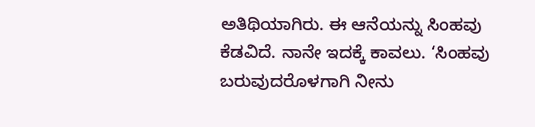ಅತಿಥಿಯಾಗಿರು. ಈ ಆನೆಯನ್ನು ಸಿಂಹವು ಕೆಡವಿದೆ. ನಾನೇ ಇದಕ್ಕೆ ಕಾವಲು. ‘ಸಿಂಹವು ಬರುವುದರೊಳಗಾಗಿ ನೀನು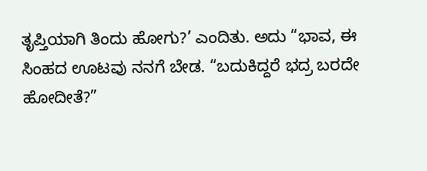ತೃಪ್ತಿಯಾಗಿ ತಿಂದು ಹೋಗು?’ ಎಂದಿತು. ಅದು “ಭಾವ, ಈ ಸಿಂಹದ ಊಟವು ನನಗೆ ಬೇಡ. “ಬದುಕಿದ್ದರೆ ಭದ್ರ ಬರದೇ ಹೋದೀತೆ?”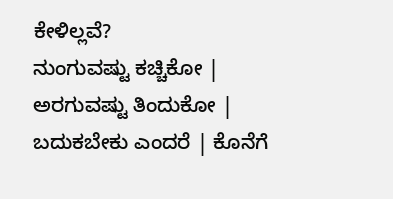ಕೇಳಿಲ್ಲವೆ?
ನುಂಗುವಷ್ಟು ಕಚ್ಚಿಕೋ | ಅರಗುವಷ್ಟು ತಿಂದುಕೋ |
ಬದುಕಬೇಕು ಎಂದರೆ | ಕೊನೆಗೆ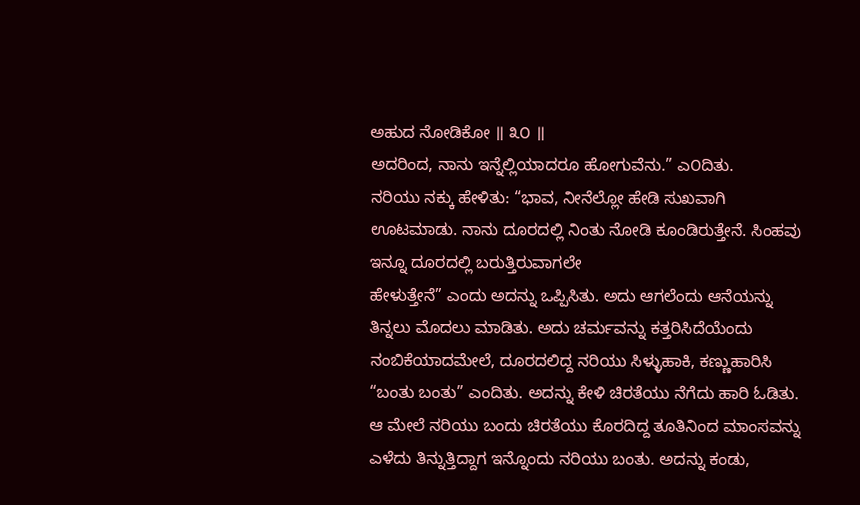ಅಹುದ ನೋಡಿಕೋ ॥ ೩೦ ॥
ಅದರಿಂದ, ನಾನು ಇನ್ನೆಲ್ಲಿಯಾದರೂ ಹೋಗುವೆನು.” ಎ೦ದಿತು.
ನರಿಯು ನಕ್ಕು ಹೇಳಿತು: “ಭಾವ, ನೀನೆಲ್ಲೋ ಹೇಡಿ ಸುಖವಾಗಿ ಊಟಮಾಡು. ನಾನು ದೂರದಲ್ಲಿ ನಿಂತು ನೋಡಿ ಕೂಂಡಿರುತ್ತೇನೆ. ಸಿಂಹವು ಇನ್ನೂ ದೂರದಲ್ಲಿ ಬರುತ್ತಿರುವಾಗಲೇ
ಹೇಳುತ್ತೇನೆ” ಎಂದು ಅದನ್ನು ಒಪ್ಪಿಸಿತು. ಅದು ಆಗಲೆಂದು ಆನೆಯನ್ನು ತಿನ್ನಲು ಮೊದಲು ಮಾಡಿತು. ಅದು ಚರ್ಮವನ್ನು ಕತ್ತರಿಸಿದೆಯೆಂದು ನಂಬಿಕೆಯಾದಮೇಲೆ, ದೂರದಲಿದ್ದ ನರಿಯು ಸಿಳ್ಳುಹಾಕಿ, ಕಣ್ಣುಹಾರಿಸಿ “ಬಂತು ಬಂತು” ಎಂದಿತು. ಅದನ್ನು ಕೇಳಿ ಚಿರತೆಯು ನೆಗೆದು ಹಾರಿ ಓಡಿತು.
ಆ ಮೇಲೆ ನರಿಯು ಬಂದು ಚಿರತೆಯು ಕೊರದಿದ್ದ ತೂತಿನಿಂದ ಮಾಂಸವನ್ನು ಎಳೆದು ತಿನ್ನುತ್ತಿದ್ದಾಗ ಇನ್ನೊಂದು ನರಿಯು ಬಂತು. ಅದನ್ನು ಕಂಡು,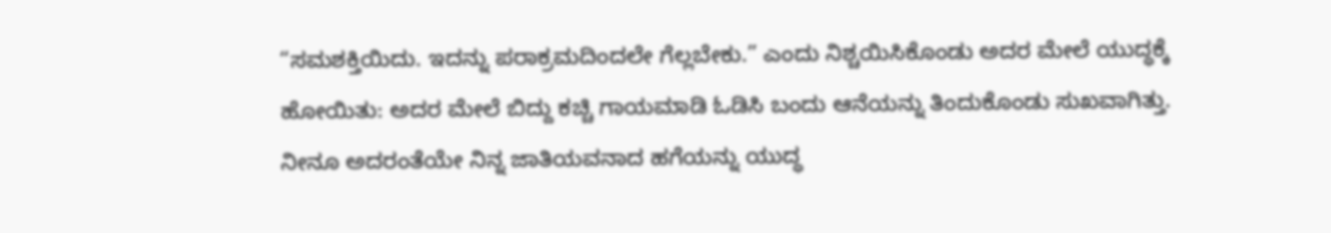“ಸಮಶಕ್ತಿಯಿದು. ಇದನ್ನು ಪರಾಕ್ರಮದಿಂದಲೇ ಗೆಲ್ಲಬೇಕು.” ಎಂದು ನಿಶ್ಚಯಿಸಿಕೊಂಡು ಅದರ ಮೇಲೆ ಯುದ್ಧಕ್ಕೆ
ಹೋಯಿತು: ಅದರ ಮೇಲೆ ಬಿದ್ದು ಕಚ್ಚಿ ಗಾಯಮಾಡಿ ಓಡಿಸಿ ಬಂದು ಆನೆಯನ್ನು ತಿಂದುಕೊಂಡು ಸುಖವಾಗಿತ್ತು.
ನೀನೂ ಅದರಂತೆಯೇ ನಿನ್ನ ಜಾತಿಯವನಾದ ಹಗೆಯನ್ನು ಯುದ್ಧ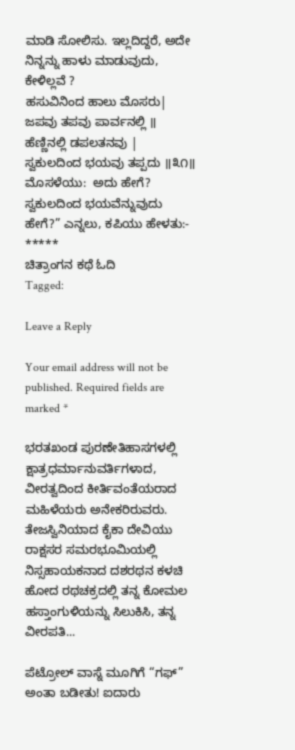ಮಾಡಿ ಸೋಲಿಸು. ಇಲ್ಲದಿದ್ದರೆ, ಅದೇ ನಿನ್ನನ್ನು ಹಾಳು ಮಾಡುವುದು, ಕೇಳಿಲ್ಲವೆ ?
ಹಸುವಿನಿಂದ ಹಾಲು ಮೊಸರು| ಜಪವು ತಪವು ಪಾರ್ವನಲ್ಲಿ ॥
ಹೆಣ್ಣಿನಲ್ಲಿ ಡಪಲತನವು | ಸ್ವಕುಲದಿಂದ ಭಯವು ತಪ್ಪದು ॥೩೧॥
ಮೊಸಳೆಯು:  ಅದು ಹೇಗೆ? ಸ್ವಕುಲದಿಂದ ಭಯವೆನ್ನುವುದು ಹೇಗೆ?” ಎನ್ನಲು, ಕಪಿಯು ಹೇಳತು:-
*****
ಚಿತ್ರಾಂಗನ ಕಥೆ ಓದಿ
Tagged:

Leave a Reply

Your email address will not be published. Required fields are marked *

ಭರತಖಂಡ ಪುರಣೇತಿಹಾಸಗಳಲ್ಲಿ ಕ್ಷಾತ್ರಧರ್ಮಾನುವರ್ತಿಗಳಾದ, ವೀರತ್ವದಿಂದ ಕೀರ್ತಿವಂತೆಯರಾದ ಮಹಿಳೆಯರು ಅನೇಕರಿರುವರು. ತೇಜಸ್ವಿನಿಯಾದ ಕೈಕಾ ದೇವಿಯು ರಾಕ್ಷಸರ ಸಮರಭೂಮಿಯಲ್ಲಿ ನಿಸ್ಸಹಾಯಕನಾದ ದಶರಥನ ಕಳಚಿ ಹೋದ ರಥಚಕ್ರದಲ್ಲಿ ತನ್ನ ಕೋಮಲ ಹಸ್ತಾಂಗುಳಿಯನ್ನು ಸಿಲುಕಿಸಿ, ತನ್ನ ವೀರಪತಿ...

ಪೆಟ್ರೋಲ್ ವಾಸ್ನೆ ಮೂಗಿಗೆ “ಗಫ್” ಅಂತಾ ಬಡೀತು! ಐದಾರು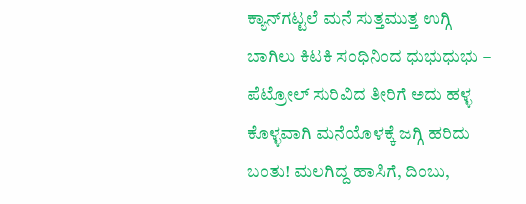ಕ್ಯಾನ್‌ಗಟ್ಟಲೆ ಮನೆ ಸುತ್ತಮುತ್ತ ಉಗ್ಗಿ ಬಾಗಿಲು ಕಿಟಕಿ ಸಂಧಿನಿಂದ ಧುಭುಧುಭು – ಪೆಟ್ರೋಲ್ ಸುರಿವಿದ ತೀರಿಗೆ ಅದು ಹಳ್ಳ ಕೊಳ್ಳವಾಗಿ ಮನೆಯೊಳಕ್ಕೆ ಜಗ್ಗಿ ಹರಿದು ಬಂತು! ಮಲಗಿದ್ದ ಹಾಸಿಗೆ, ದಿಂಬು,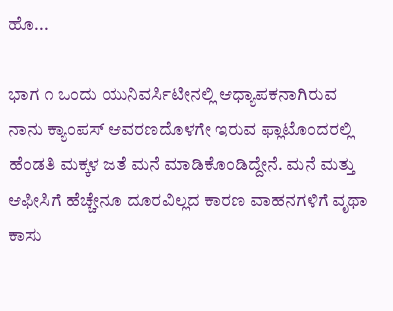ಹೊ...

ಭಾಗ ೧ ಒಂದು ಯುನಿವರ್ಸಿಟೀನಲ್ಲಿ ಆಧ್ಯಾಪಕನಾಗಿರುವ ನಾನು ಕ್ಯಾಂಪಸ್ ಆವರಣದೊಳಗೇ ಇರುವ ಫ್ಲಾಟೊಂದರಲ್ಲಿ ಹೆಂಡತಿ ಮಕ್ಕಳ ಜತೆ ಮನೆ ಮಾಡಿಕೊಂಡಿದ್ದೇನೆ. ಮನೆ ಮತ್ತು ಆಫೀಸಿಗೆ ಹೆಚ್ಚೇನೂ ದೂರವಿಲ್ಲದ ಕಾರಣ ವಾಹನಗಳಿಗೆ ವೃಥಾ ಕಾಸು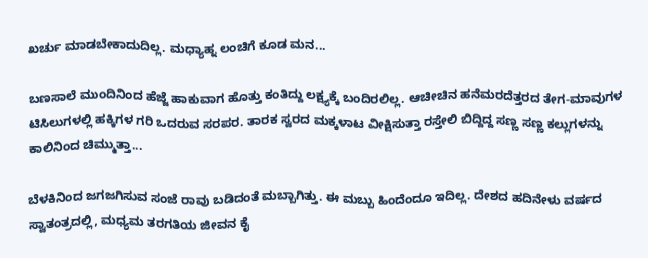ಖರ್ಚು ಮಾಡಬೇಕಾದುದಿಲ್ಲ. ಮಧ್ಯಾಹ್ನ ಲಂಚಿಗೆ ಕೂಡ ಮನ...

ಬಣಸಾಲೆ ಮುಂದಿನಿಂದ ಹೆಜ್ಜೆ ಹಾಕುವಾಗ ಹೊತ್ತು ಕಂತಿದ್ದು ಲಕ್ಷ್ಯಕ್ಕೆ ಬಂದಿರಲಿಲ್ಲ. ಆಚೀಚಿನ ಹನೆಮರದೆತ್ತರದ ತೇಗ-ಮಾವುಗಳ ಟಿಸಿಲುಗಳಲ್ಲಿ ಹಕ್ಕಿಗಳ ಗರಿ ಒದರುವ ಸರಪರ. ತಾರಕ ಸ್ವರದ ಮಕ್ಕಳಾಟ ವೀಕ್ಷಿಸುತ್ತಾ ರಸ್ತೇಲಿ ಬಿದ್ದಿದ್ದ ಸಣ್ಣ ಸಣ್ಣ ಕಲ್ಲುಗಳನ್ನು ಕಾಲಿನಿಂದ ಚಿಮ್ಮುತ್ತಾ...

ಬೆಳಕಿನಿಂದ ಜಗಜಗಿಸುವ ಸಂಜೆ ರಾವು ಬಡಿದಂತೆ ಮಬ್ಬಾಗಿತ್ತು. ಈ ಮಬ್ಬು ಹಿಂದೆಂದೂ ಇದಿಲ್ಲ. ದೇಶದ ಹದಿನೇಳು ವರ್ಷದ ಸ್ವಾತಂತ್ರದಲ್ಲಿ, ಮಧ್ಯಮ ತರಗತಿಯ ಜೀವನ ಕೈ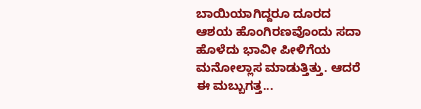ಬಾಯಿಯಾಗಿದ್ದರೂ ದೂರದ ಆಶಯ ಹೊಂಗಿರಣವೊಂದು ಸದಾ ಹೊಳೆದು ಭಾವೀ ಪೀಳಿಗೆಯ ಮನೋಲ್ಲಾಸ ಮಾಡುತ್ತಿತ್ತು. ಆದರೆ ಈ ಮಬ್ಬುಗತ್ತ...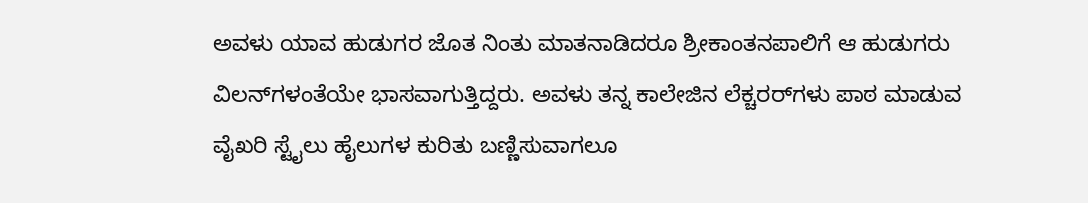ಅವಳು ಯಾವ ಹುಡುಗರ ಜೊತ ನಿಂತು ಮಾತನಾಡಿದರೂ ಶ್ರೀಕಾಂತನಪಾಲಿಗೆ ಆ ಹುಡುಗರು ವಿಲನ್‌ಗಳಂತೆಯೇ ಭಾಸವಾಗುತ್ತಿದ್ದರು. ಅವಳು ತನ್ನ ಕಾಲೇಜಿನ ಲೆಕ್ಚರರ್‌ಗಳು ಪಾಠ ಮಾಡುವ ವೈಖರಿ ಸ್ಟೈಲು ಹೈಲುಗಳ ಕುರಿತು ಬಣ್ಣಿಸುವಾಗಲೂ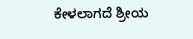ಕೇಳಲಾಗದೆ ಶ್ರೀಯ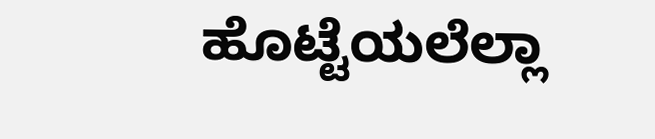ಹೊಟ್ಟೆಯಲೆಲ್ಲಾ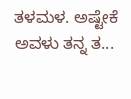ತಳಮಳ. ಅಷ್ಟೇಕೆ ಅವಳು ತನ್ನ ತ...